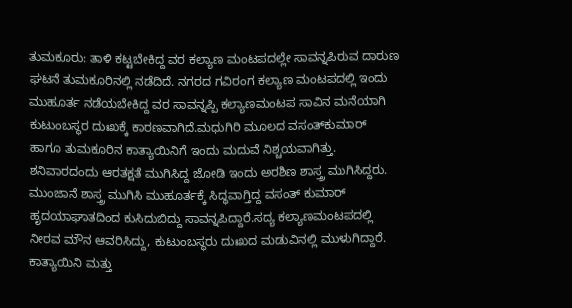ತುಮಕೂರು: ತಾಳಿ ಕಟ್ಟಬೇಕಿದ್ದ ವರ ಕಲ್ಯಾಣ ಮಂಟಪದಲ್ಲೇ ಸಾವನ್ನಪಿರುವ ದಾರುಣ ಘಟನೆ ತುಮಕೂರಿನಲ್ಲಿ ನಡೆದಿದೆ. ನಗರದ ಗವಿರಂಗ ಕಲ್ಯಾಣ ಮಂಟಪದಲ್ಲಿ ಇಂದು ಮುಹೂರ್ತ ನಡೆಯಬೇಕಿದ್ದ ವರ ಸಾವನ್ನಪ್ಪಿ ಕಲ್ಯಾಣಮಂಟಪ ಸಾವಿನ ಮನೆಯಾಗಿ ಕುಟುಂಬಸ್ಥರ ದುಃಖಕ್ಕೆ ಕಾರಣವಾಗಿದೆ.ಮಧುಗಿರಿ ಮೂಲದ ವಸಂತ್‍ಕುಮಾರ್ ಹಾಗೂ ತುಮಕೂರಿನ ಕಾತ್ಯಾಯಿನಿಗೆ ಇಂದು ಮದುವೆ ನಿಶ್ಚಯವಾಗಿತ್ತು. ಶನಿವಾರದಂದು ಆರತಕ್ಷತೆ ಮುಗಿಸಿದ್ದ ಜೋಡಿ ಇಂದು ಅರಶಿಣ ಶಾಸ್ತ್ರ ಮುಗಿಸಿದ್ದರು. ಮುಂಜಾನೆ ಶಾಸ್ತ್ರ ಮುಗಿಸಿ ಮುಹೂರ್ತಕ್ಕೆ ಸಿದ್ಧವಾಗ್ತಿದ್ದ ವಸಂತ್ ಕುಮಾರ್ ಹೃದಯಾಘಾತದಿಂದ ಕುಸಿದುಬಿದ್ದು ಸಾವನ್ನಪಿದ್ದಾರೆ.ಸದ್ಯ ಕಲ್ಯಾಣಮಂಟಪದಲ್ಲಿ ನೀರವ ಮೌನ ಆವರಿಸಿದ್ದು, ಕುಟುಂಬಸ್ಥರು ದುಃಖದ ಮಡುವಿನಲ್ಲಿ ಮುಳುಗಿದ್ದಾರೆ. ಕಾತ್ಯಾಯಿನಿ ಮತ್ತು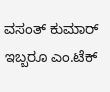ವಸಂತ್ ಕುಮಾರ್ ಇಬ್ಬರೂ ಎಂ.ಟೆಕ್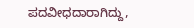ಪದವೀಧದಾರಾಗಿದ್ದು,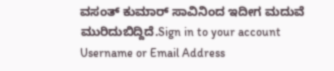ವಸಂತ್ ಕುಮಾರ್ ಸಾವಿನಿಂದ ಇದೀಗ ಮದುವೆ ಮುರಿದುಬಿದ್ದಿದೆ.Sign in to your account
Username or Email Address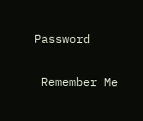Password

 Remember Me